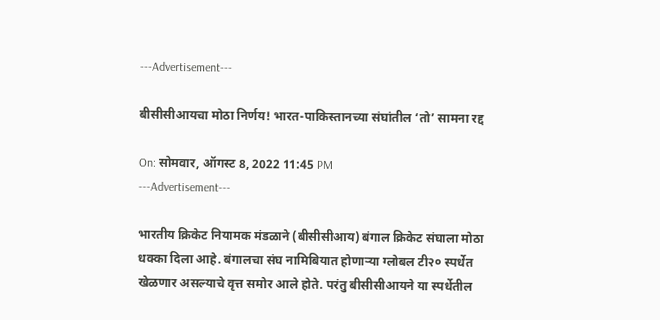---Advertisement---

बीसीसीआयचा मोठा निर्णय! भारत-पाकिस्तानच्या संघांतील ‘तो’ सामना रद्द

On: सोमवार, ऑगस्ट 8, 2022 11:45 PM
---Advertisement---

भारतीय क्रिकेट नियामक मंडळाने (बीसीसीआय) बंगाल क्रिकेट संघाला मोठा धक्का दिला आहे. बंगालचा संघ नामिबियात होणाऱ्या ग्लोबल टी२० स्पर्धेत खेळणार असल्याचे वृत्त समोर आले होते. परंतु बीसीसीआयने या स्पर्धेतील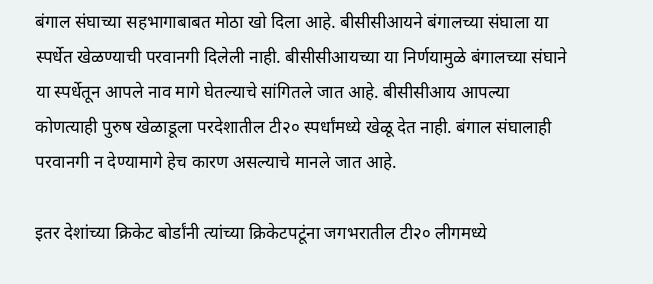बंगाल संघाच्या सहभागाबाबत मोठा खो दिला आहे. बीसीसीआयने बंगालच्या संघाला या स्पर्धेत खेळण्याची परवानगी दिलेली नाही. बीसीसीआयच्या या निर्णयामुळे बंगालच्या संघाने या स्पर्धेतून आपले नाव मागे घेतल्याचे सांगितले जात आहे. बीसीसीआय आपल्या कोणत्याही पुरुष खेळाडूला परदेशातील टी२० स्पर्धांमध्ये खेळू देत नाही. बंगाल संघालाही परवानगी न देण्यामागे हेच कारण असल्याचे मानले जात आहे.

इतर देशांच्या क्रिकेट बोर्डांनी त्यांच्या क्रिकेटपटूंना जगभरातील टी२० लीगमध्ये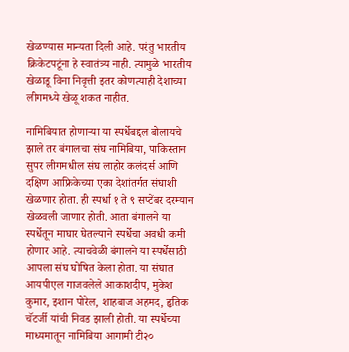खेळण्यास मान्यता दिली आहे. परंतु भारतीय क्रिकेटपटूंना हे स्वातंत्र्य नाही. त्यामुळे भारतीय खेळाडू विना निवृत्ती इतर कोणत्याही देशाच्या लीगमध्ये खेळू शकत नाहीत.

नामिबियात होणाऱ्या या स्पर्धेबद्दल बोलायचे झाले तर बंगालचा संघ नामिबिया, पाकिस्तान सुपर लीगमधील संघ लाहोर कलंदर्स आणि दक्षिण आफ्रिकेच्या एका देशांतर्गत संघाशी खेळणार होता. ही स्पर्धा १ ते ९ सप्टेंबर दरम्यान खेळवली जाणार होती. आता बंगालने या स्पर्धेतून माघार घेतल्याने स्पर्धेचा अवधी कमी होणार आहे. त्याचवेळी बंगालने या स्पर्धेसाठी आपला संघ घोषित केला होता. या संघात आयपीएल गाजवलेले आकाशदीप, मुकेश कुमार, इशान पोरेल, शाहबाज अहमद, हृतिक चॅटर्जी यांची निवड झाली होती. या स्पर्धेच्या माध्यमातून नामिबिया आगामी टी२०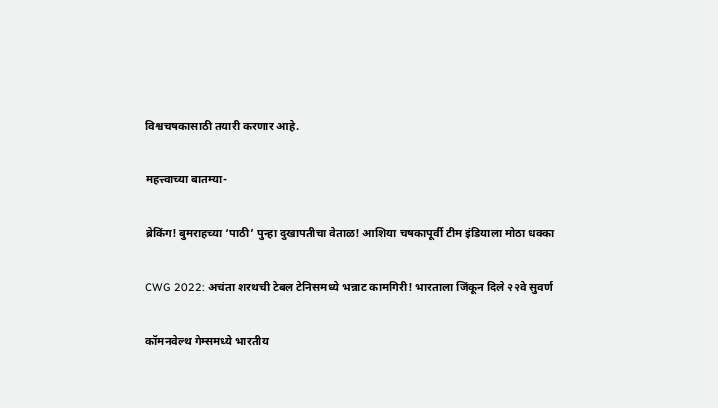विश्वचषकासाठी तयारी करणार आहे.

महत्त्वाच्या बातम्या-

ब्रेकिंग! बुमराहच्या ‘पाठी’ पुन्हा दुखापतीचा वेताळ! आशिया चषकापूर्वी टीम इंडियाला मोठा धक्का

CWG 2022: अचंता शरथची टेबल टेनिसमध्ये भन्नाट कामगिरी! भारताला जिंकून दिले २२वे सुवर्ण

कॉमनवेल्थ गेम्समध्ये भारतीय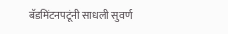बॅडमिंटनपटूंनी साधली सुवर्ण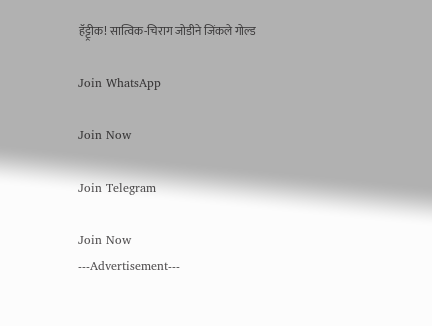हॅट्ट्रीक! सात्विक-चिराग जोडीने जिंकले गोल्ड

Join WhatsApp

Join Now

Join Telegram

Join Now
---Advertisement---